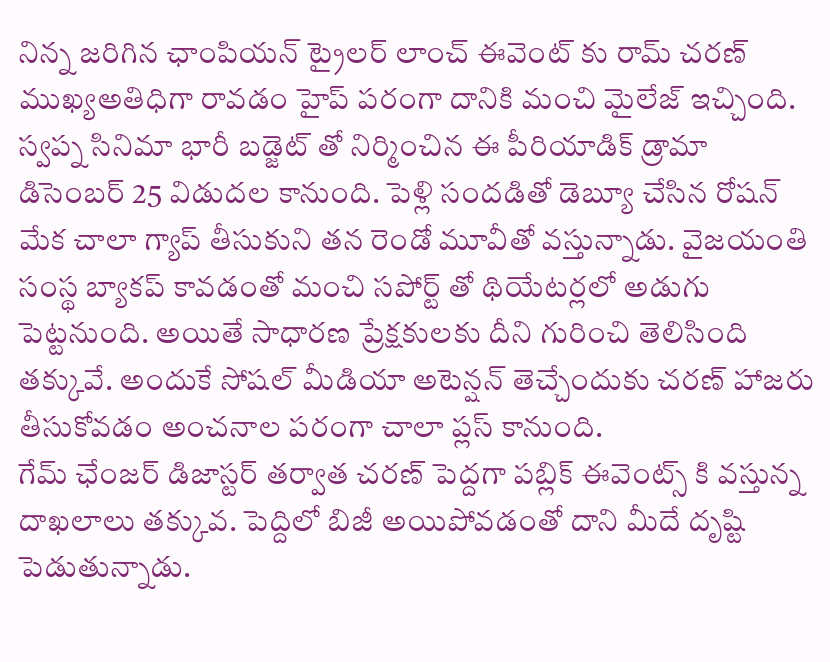నిన్న జరిగిన ఛాంపియన్ ట్రైలర్ లాంచ్ ఈవెంట్ కు రామ్ చరణ్ ముఖ్యఅతిధిగా రావడం హైప్ పరంగా దానికి మంచి మైలేజ్ ఇచ్చింది. స్వప్న సినిమా భారీ బడ్జెట్ తో నిర్మించిన ఈ పీరియాడిక్ డ్రామా డిసెంబర్ 25 విడుదల కానుంది. పెళ్లి సందడితో డెబ్యూ చేసిన రోషన్ మేక చాలా గ్యాప్ తీసుకుని తన రెండో మూవీతో వస్తున్నాడు. వైజయంతి సంస్థ బ్యాకప్ కావడంతో మంచి సపోర్ట్ తో థియేటర్లలో అడుగు పెట్టనుంది. అయితే సాధారణ ప్రేక్షకులకు దీని గురించి తెలిసింది తక్కువే. అందుకే సోషల్ మీడియా అటెన్షన్ తెచ్చేందుకు చరణ్ హాజరు తీసుకోవడం అంచనాల పరంగా చాలా ప్లస్ కానుంది.
గేమ్ ఛేంజర్ డిజాస్టర్ తర్వాత చరణ్ పెద్దగా పబ్లిక్ ఈవెంట్స్ కి వస్తున్న దాఖలాలు తక్కువ. పెద్దిలో బిజీ అయిపోవడంతో దాని మీదే దృష్టి పెడుతున్నాడు.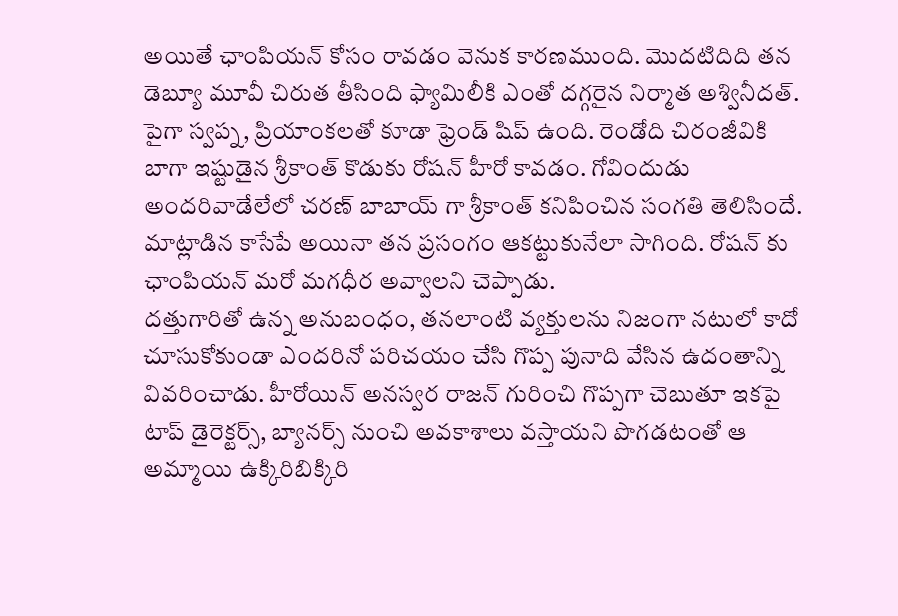అయితే ఛాంపియన్ కోసం రావడం వెనుక కారణముంది. మొదటిదిది తన డెబ్యూ మూవీ చిరుత తీసింది ఫ్యామిలీకి ఎంతో దగ్గరైన నిర్మాత అశ్వినీదత్. పైగా స్వప్న, ప్రియాంకలతో కూడా ఫ్రెండ్ షిప్ ఉంది. రెండోది చిరంజీవికి బాగా ఇష్టుడైన శ్రీకాంత్ కొడుకు రోషన్ హీరో కావడం. గోవిందుడు అందరివాడేలేలో చరణ్ బాబాయ్ గా శ్రీకాంత్ కనిపించిన సంగతి తెలిసిందే. మాట్లాడిన కాసేపే అయినా తన ప్రసంగం ఆకట్టుకునేలా సాగింది. రోషన్ కు ఛాంపియన్ మరో మగధీర అవ్వాలని చెప్పాడు.
దత్తుగారితో ఉన్న అనుబంధం, తనలాంటి వ్యక్తులను నిజంగా నటులో కాదో చూసుకోకుండా ఎందరినో పరిచయం చేసి గొప్ప పునాది వేసిన ఉదంతాన్ని వివరించాడు. హీరోయిన్ అనస్వర రాజన్ గురించి గొప్పగా చెబుతూ ఇకపై టాప్ డైరెక్టర్స్, బ్యానర్స్ నుంచి అవకాశాలు వస్తాయని పొగడటంతో ఆ అమ్మాయి ఉక్కిరిబిక్కిరి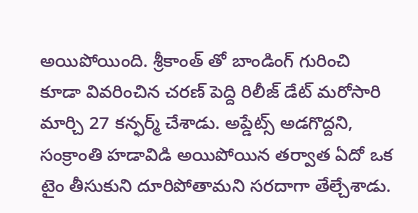అయిపోయింది. శ్రీకాంత్ తో బాండింగ్ గురించి కూడా వివరించిన చరణ్ పెద్ది రిలీజ్ డేట్ మరోసారి మార్చి 27 కన్ఫర్మ్ చేశాడు. అప్డేట్స్ అడగొద్దని, సంక్రాంతి హడావిడి అయిపోయిన తర్వాత ఏదో ఒక టైం తీసుకుని దూరిపోతామని సరదాగా తేల్చేశాడు.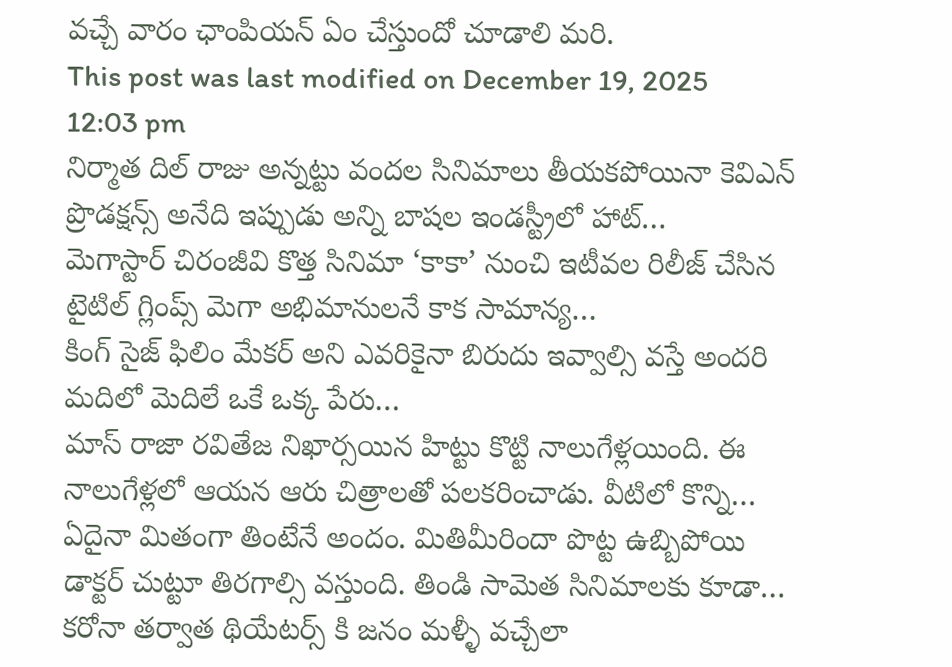వచ్చే వారం ఛాంపియన్ ఏం చేస్తుందో చూడాలి మరి.
This post was last modified on December 19, 2025 12:03 pm
నిర్మాత దిల్ రాజు అన్నట్టు వందల సినిమాలు తీయకపోయినా కెవిఎన్ ప్రొడక్షన్స్ అనేది ఇప్పుడు అన్ని బాషల ఇండస్ట్రీలో హాట్…
మెగాస్టార్ చిరంజీవి కొత్త సినిమా ‘కాకా’ నుంచి ఇటీవల రిలీజ్ చేసిన టైటిల్ గ్లింప్స్ మెగా అభిమానులనే కాక సామాన్య…
కింగ్ సైజ్ ఫిలిం మేకర్ అని ఎవరికైనా బిరుదు ఇవ్వాల్సి వస్తే అందరి మదిలో మెదిలే ఒకే ఒక్క పేరు…
మాస్ రాజా రవితేజ నిఖార్సయిన హిట్టు కొట్టి నాలుగేళ్లయింది. ఈ నాలుగేళ్లలో ఆయన ఆరు చిత్రాలతో పలకరించాడు. వీటిలో కొన్ని…
ఏదైనా మితంగా తింటేనే అందం. మితిమీరిందా పొట్ట ఉబ్బిపోయి డాక్టర్ చుట్టూ తిరగాల్సి వస్తుంది. తిండి సామెత సినిమాలకు కూడా…
కరోనా తర్వాత థియేటర్స్ కి జనం మళ్ళీ వచ్చేలా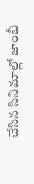చేసిన సినిమాల్లో జాంబీ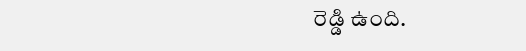రెడ్డి ఉంది.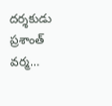దర్శకుడు ప్రశాంత్ వర్మ…